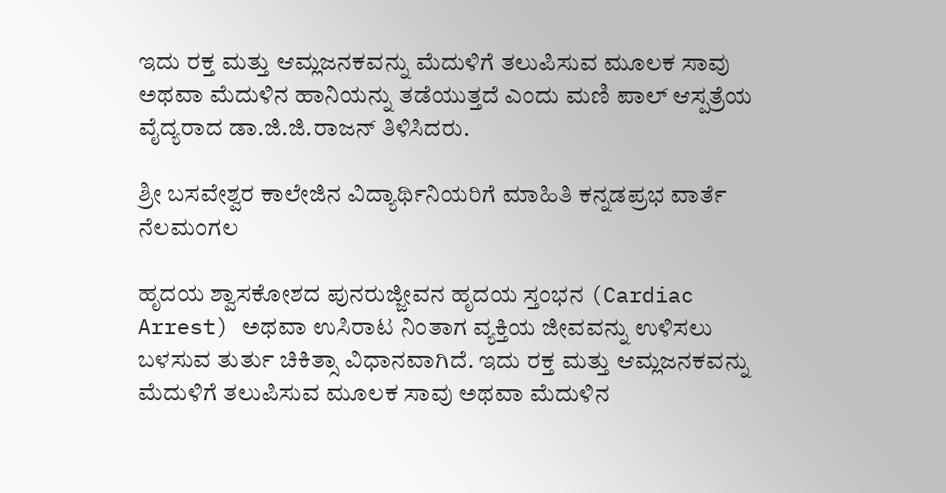ಇದು ರಕ್ತ ಮತ್ತು ಆಮ್ಲಜನಕವನ್ನು ಮೆದುಳಿಗೆ ತಲುಪಿಸುವ ಮೂಲಕ ಸಾವು ಅಥವಾ ಮೆದುಳಿನ ಹಾನಿಯನ್ನು ತಡೆಯುತ್ತದೆ ಎಂದು ಮಣಿ ಪಾಲ್ ಆಸ್ಪತ್ರೆಯ ವೈದ್ಯರಾದ ಡಾ.ಜಿ.ಜಿ.ರಾಜನ್ ತಿಳಿಸಿದರು.

ಶ್ರೀ ಬಸವೇಶ್ವರ ಕಾಲೇಜಿನ ವಿದ್ಯಾರ್ಥಿನಿಯರಿಗೆ ಮಾಹಿತಿ ಕನ್ನಡಪ್ರಭ ವಾರ್ತೆ ನೆಲಮಂಗಲ

ಹೃದಯ ಶ್ವಾಸಕೋಶದ ಪುನರುಜ್ಜೀವನ ಹೃದಯ ಸ್ತಂಭನ (Cardiac Arrest) ಅಥವಾ ಉಸಿರಾಟ ನಿಂತಾಗ ವ್ಯಕ್ತಿಯ ಜೀವವನ್ನು ಉಳಿಸಲು ಬಳಸುವ ತುರ್ತು ಚಿಕಿತ್ಸಾ ವಿಧಾನವಾಗಿದೆ. ಇದು ರಕ್ತ ಮತ್ತು ಆಮ್ಲಜನಕವನ್ನು ಮೆದುಳಿಗೆ ತಲುಪಿಸುವ ಮೂಲಕ ಸಾವು ಅಥವಾ ಮೆದುಳಿನ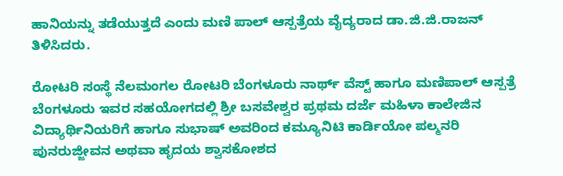ಹಾನಿಯನ್ನು ತಡೆಯುತ್ತದೆ ಎಂದು ಮಣಿ ಪಾಲ್ ಆಸ್ಪತ್ರೆಯ ವೈದ್ಯರಾದ ಡಾ.ಜಿ.ಜಿ.ರಾಜನ್ ತಿಳಿಸಿದರು.

ರೋಟರಿ ಸಂಸ್ಥೆ ನೆಲಮಂಗಲ ರೋಟರಿ ಬೆಂಗಳೂರು ನಾರ್ಥ್ ವೆಸ್ಟ್ ಹಾಗೂ ಮಣಿಪಾಲ್ ಆಸ್ಪತ್ರೆ ಬೆಂಗಳೂರು ಇವರ ಸಹಯೋಗದಲ್ಲಿ ಶ್ರೀ ಬಸವೇಶ್ವರ ಪ್ರಥಮ ದರ್ಜೆ ಮಹಿಳಾ ಕಾಲೇಜಿನ ವಿದ್ಯಾರ್ಥಿನಿಯರಿಗೆ ಹಾಗೂ ಸುಭಾಷ್ ಅವರಿಂದ ಕಮ್ಯೂನಿಟಿ ಕಾರ್ಡಿಯೋ ಪಲ್ಮನರಿ ಪುನರುಜ್ಜೀವನ ಅಥವಾ ಹೃದಯ ಶ್ವಾಸಕೋಶದ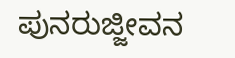ಪುನರುಜ್ಜೀವನ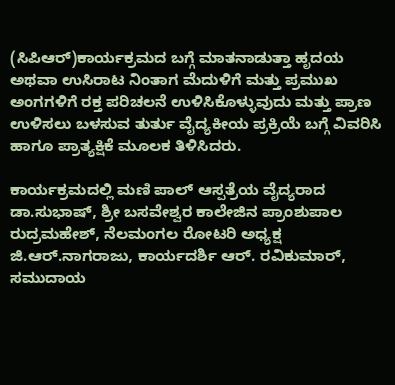(ಸಿಪಿಆರ್)ಕಾರ್ಯಕ್ರಮದ ಬಗ್ಗೆ ಮಾತನಾಡುತ್ತಾ ಹೃದಯ ಅಥವಾ ಉಸಿರಾಟ ನಿಂತಾಗ ಮೆದುಳಿಗೆ ಮತ್ತು ಪ್ರಮುಖ ಅಂಗಗಳಿಗೆ ರಕ್ತ ಪರಿಚಲನೆ ಉಳಿಸಿಕೊಳ್ಳುವುದು ಮತ್ತು ಪ್ರಾಣ ಉಳಿಸಲು ಬಳಸುವ ತುರ್ತು ವೈದ್ಯಕೀಯ ಪ್ರಕ್ರಿಯೆ ಬಗ್ಗೆ ವಿವರಿಸಿ ಹಾಗೂ ಪ್ರಾತ್ಯಕ್ಷಿಕೆ ಮೂಲಕ ತಿಳಿಸಿದರು.

ಕಾರ್ಯಕ್ರಮದಲ್ಲಿ ಮಣಿ ಪಾಲ್ ಆಸ್ಪತ್ರೆಯ ವೈದ್ಯರಾದ ಡಾ.ಸುಭಾಷ್, ಶ್ರೀ ಬಸವೇಶ್ವರ ಕಾಲೇಜಿನ ಪ್ರಾಂಶುಪಾಲ ರುದ್ರಮಹೇಶ್, ನೆಲಮಂಗಲ ರೋಟರಿ ಅಧ್ಯಕ್ಷ ಜಿ.ಆರ್.ನಾಗರಾಜು, ಕಾರ್ಯದರ್ಶಿ ಆರ್‌. ರವಿಕುಮಾರ್‌, ಸಮುದಾಯ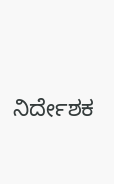ನಿರ್ದೇಶಕ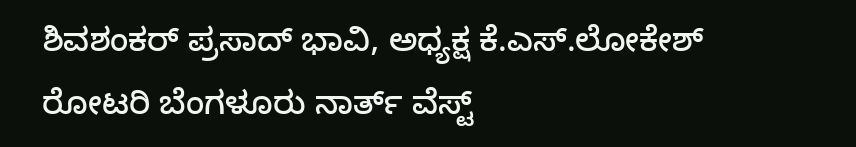ಶಿವಶಂಕರ್ ಪ್ರಸಾದ್ ಭಾವಿ, ಅಧ್ಯಕ್ಷ ಕೆ.ಎಸ್.ಲೋಕೇಶ್ ರೋಟರಿ ಬೆಂಗಳೂರು ನಾರ್ತ್ ವೆಸ್ಟ್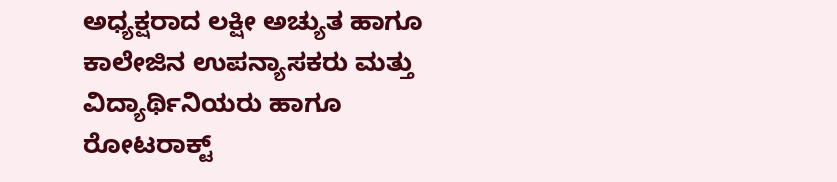ಅಧ್ಯಕ್ಷರಾದ ಲಕ್ಷೀ ಅಚ್ಯುತ ಹಾಗೂ ಕಾಲೇಜಿನ ಉಪನ್ಯಾಸಕರು ಮತ್ತು ವಿದ್ಯಾರ್ಥಿನಿಯರು ಹಾಗೂ ರೋಟರಾಕ್ಟ್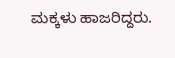ಮಕ್ಕಳು ಹಾಜರಿದ್ದರು.